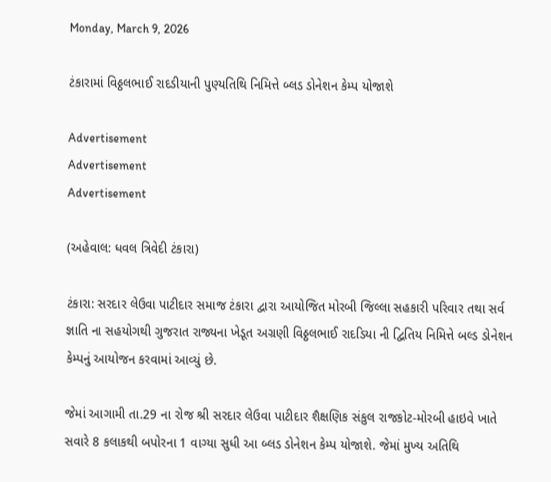Monday, March 9, 2026

ટંકારામાં વિઠ્ઠલભાઈ રાદડીયાની પુણ્યતિથિ નિમિત્તે બ્લડ ડોનેશન કેમ્પ યોજાશે

Advertisement
Advertisement
Advertisement

(અહેવાલ: ધવલ ત્રિવેદી ટંકારા)

ટંકારા: સરદાર લેઉવા પાટીદાર સમાજ ટંકારા દ્વારા આયોજિત મોરબી જિલ્લા સહકારી પરિવાર તથા સર્વ જ્ઞાતિ ના સહયોગથી ગુજરાત રાજ્યના ખેડૂત અગ્રણી વિઠ્ઠલભાઈ રાદડિયા ની દ્વિતિય નિમિત્તે બલ્ડ ડોનેશન કેમ્પનું આયોજન કરવામાં આવ્યું છે.

જેમાં આગામી તા.29 ના રોજ શ્રી સરદાર લેઉવા પાટીદાર શૈક્ષણિક સંકુલ રાજકોટ-મોરબી હાઇવે ખાતે સવારે 8 કલાકથી બપોરના 1 વાગ્યા સુધી આ બ્લડ ડોનેશન કેમ્પ યોજાશે. જેમાં મુખ્ય અતિથિ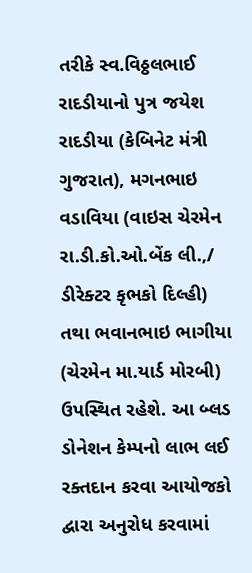તરીકે સ્વ.વિઠ્ઠલભાઈ રાદડીયાનો પુત્ર જયેશ રાદડીયા (કેબિનેટ મંત્રી ગુજરાત), મગનભાઇ વડાવિયા (વાઇસ ચેરમેન રા.ડી.કો.ઓ.બેંક લી.,/ ડીરેક્ટર કૃભકો દિલ્હી) તથા ભવાનભાઇ ભાગીયા (ચેરમેન મા.યાર્ડ મોરબી) ઉપસ્થિત રહેશે. આ બ્લડ ડોનેશન કેમ્પનો લાભ લઈ રક્તદાન કરવા આયોજકો દ્વારા અનુરોધ કરવામાં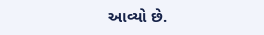આવ્યો છે.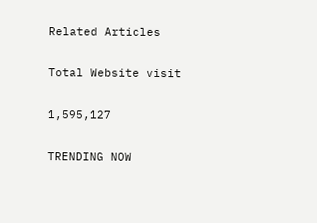Related Articles

Total Website visit

1,595,127

TRENDING NOW